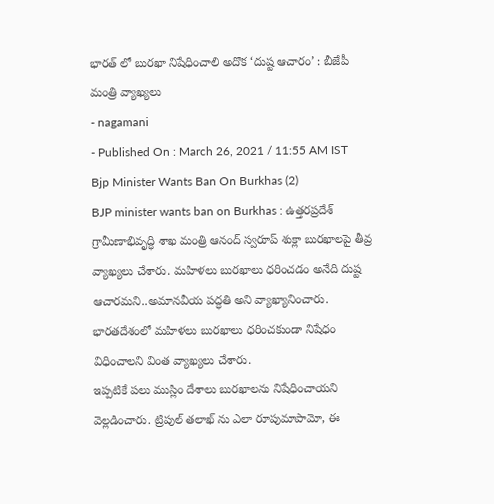భారత్ లో బురఖా నిషేధించాలి అదొక ‘దుష్ట ఆచారం’ : బీజేపీ మంత్రి వ్యాఖ్యలు
- nagamani
- Published On : March 26, 2021 / 11:55 AM IST
Bjp Minister Wants Ban On Burkhas (2)
BJP minister wants ban on Burkhas : ఉత్తరప్రదేశ్ గ్రామీణాభివృద్ధి శాఖ మంత్రి ఆనంద్ స్వరూప్ శుక్లా బురఖాలపై తీవ్ర వ్యాఖ్యలు చేశారు. మహిళలు బురఖాలు ధరించడం అనేది దుష్ట ఆచారమని..అమానవీయ పద్ధతి అని వ్యాఖ్యానించారు. భారతదేశంలో మహిళలు బురఖాలు ధరించకుండా నిషేధం విధించాలని వింత వ్యాఖ్యలు చేశారు.
ఇప్పటికే పలు ముస్లిం దేశాలు బురఖాలను నిషేధించాయని వెల్లడించారు. ట్రిపుల్ తలాఖ్ ను ఎలా రూపుమాపామో, ఈ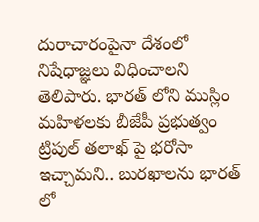దురాచారంపైనా దేశంలో నిషేధాజ్ఞలు విధించాలని తెలిపారు. భారత్ లోని ముస్లిం మహిళలకు బీజేపీ ప్రభుత్వం ట్రిపుల్ తలాఖ్ పై భరోసా ఇచ్చామని.. బురఖాలను భారత్ లో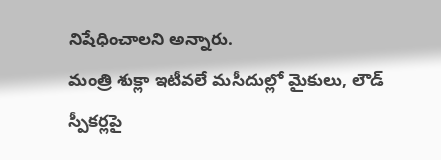నిషేధించాలని అన్నారు.
మంత్రి శుక్లా ఇటీవలే మసీదుల్లో మైకులు, లౌడ్ స్పీకర్లపై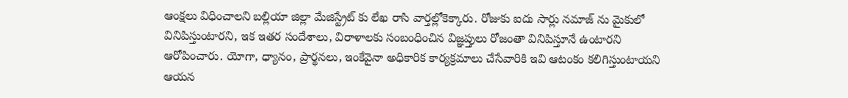ఆంక్షలు విధించాలని బల్లియా జిల్లా మేజిస్ట్రేట్ కు లేఖ రాసి వార్తల్లోకెక్కారు. రోజుకు ఐదు సార్లు నమాజ్ ను మైకులో వినిపిస్తుంటారని, ఇక ఇతర సందేశాలు, విరాళాలకు సంబంధించిన విజ్ఞప్తులు రోజంతా వినిపిస్తూనే ఉంటారని ఆరోపించారు. యోగా, ధ్యానం, ప్రార్థనలు, ఇంకేవైనా అధికారిక కార్యక్రమాలు చేసేవారికి ఇవి ఆటంకం కలిగిస్తుంటాయని ఆయన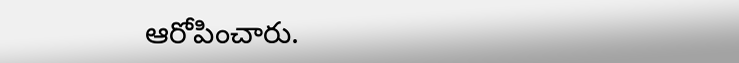ఆరోపించారు.